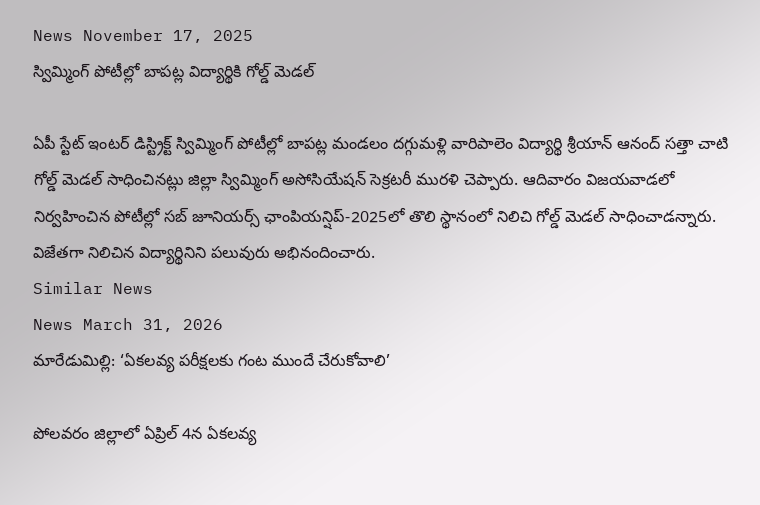News November 17, 2025
స్విమ్మింగ్ పోటీల్లో బాపట్ల విద్యార్థికి గోల్డ్ మెడల్

ఏపీ స్టేట్ ఇంటర్ డిస్ట్రిక్ట్ స్విమ్మింగ్ పోటీల్లో బాపట్ల మండలం దగ్గుమళ్లి వారిపాలెం విద్యార్థి శ్రీయాన్ ఆనంద్ సత్తా చాటి గోల్డ్ మెడల్ సాధించినట్లు జిల్లా స్విమ్మింగ్ అసోసియేషన్ సెక్రటరీ మురళి చెప్పారు. ఆదివారం విజయవాడలో నిర్వహించిన పోటీల్లో సబ్ జూనియర్స్ ఛాంపియన్షిప్-2025లో తొలి స్థానంలో నిలిచి గోల్డ్ మెడల్ సాధించాడన్నారు. విజేతగా నిలిచిన విద్యార్థినిని పలువురు అభినందించారు.
Similar News
News March 31, 2026
మారేడుమిల్లి: ‘ఏకలవ్య పరీక్షలకు గంట ముందే చేరుకోవాలి’

పోలవరం జిల్లాలో ఏప్రిల్ 4న ఏకలవ్య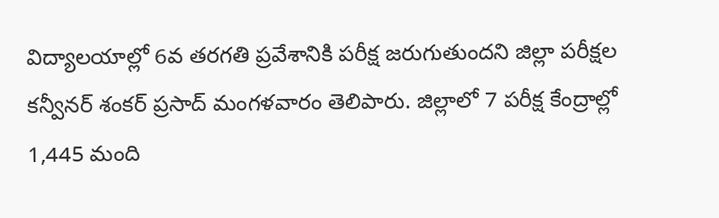విద్యాలయాల్లో 6వ తరగతి ప్రవేశానికి పరీక్ష జరుగుతుందని జిల్లా పరీక్షల కన్వీనర్ శంకర్ ప్రసాద్ మంగళవారం తెలిపారు. జిల్లాలో 7 పరీక్ష కేంద్రాల్లో 1,445 మంది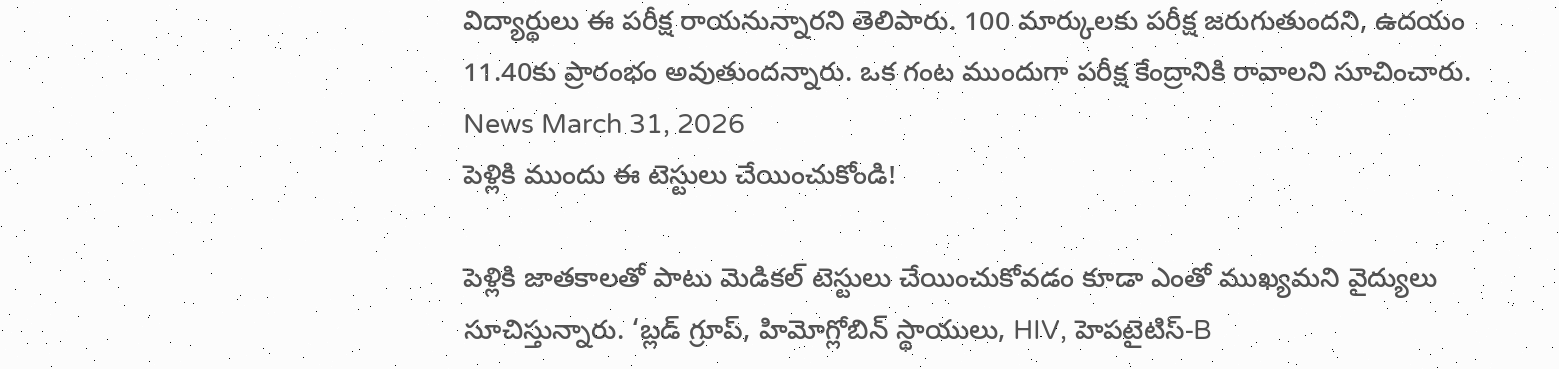విద్యార్థులు ఈ పరీక్ష రాయనున్నారని తెలిపారు. 100 మార్కులకు పరీక్ష జరుగుతుందని, ఉదయం 11.40కు ప్రారంభం అవుతుందన్నారు. ఒక గంట ముందుగా పరీక్ష కేంద్రానికి రావాలని సూచించారు.
News March 31, 2026
పెళ్లికి ముందు ఈ టెస్టులు చేయించుకోండి!

పెళ్లికి జాతకాలతో పాటు మెడికల్ టెస్టులు చేయించుకోవడం కూడా ఎంతో ముఖ్యమని వైద్యులు సూచిస్తున్నారు. ‘బ్లడ్ గ్రూప్, హిమోగ్లోబిన్ స్థాయులు, HIV, హెపటైటిస్-B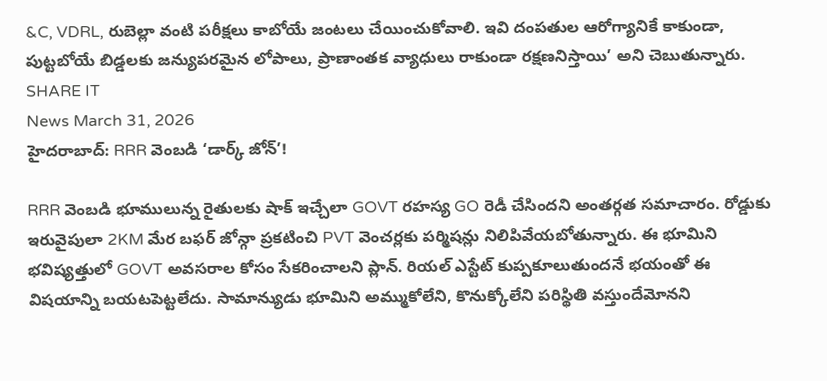&C, VDRL, రుబెల్లా వంటి పరీక్షలు కాబోయే జంటలు చేయించుకోవాలి. ఇవి దంపతుల ఆరోగ్యానికే కాకుండా, పుట్టబోయే బిడ్డలకు జన్యుపరమైన లోపాలు, ప్రాణాంతక వ్యాధులు రాకుండా రక్షణనిస్తాయి’ అని చెబుతున్నారు. SHARE IT
News March 31, 2026
హైదరాబాద్: RRR వెంబడి ‘డార్క్ జోన్’!

RRR వెంబడి భూములున్న రైతులకు షాక్ ఇచ్చేలా GOVT రహస్య GO రెడీ చేసిందని అంతర్గత సమాచారం. రోడ్డుకు ఇరువైపులా 2KM మేర బఫర్ జోన్గా ప్రకటించి PVT వెంచర్లకు పర్మిషన్లు నిలిపివేయబోతున్నారు. ఈ భూమిని భవిష్యత్తులో GOVT అవసరాల కోసం సేకరించాలని ప్లాన్. రియల్ ఎస్టేట్ కుప్పకూలుతుందనే భయంతో ఈ విషయాన్ని బయటపెట్టలేదు. సామాన్యుడు భూమిని అమ్ముకోలేని, కొనుక్కోలేని పరిస్థితి వస్తుందేమోనని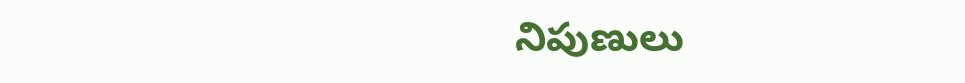నిపుణులు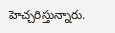హెచ్చరిస్తున్నారు.